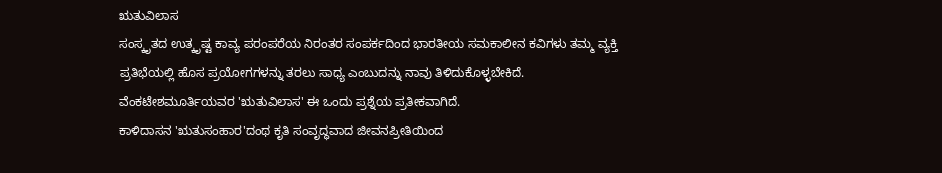ಋತುವಿಲಾಸ
ಸಂಸ್ಕೃತದ ಉತ್ಕೃಷ್ಟ ಕಾವ್ಯ ಪರಂಪರೆಯ ನಿರಂತರ ಸಂಪರ್ಕದಿಂದ ಭಾರತೀಯ ಸಮಕಾಲೀನ ಕವಿಗಳು ತಮ್ಮ ವ್ಯಕ್ತಿ ಪ್ರತಿಭೆಯಲ್ಲಿ ಹೊಸ ಪ್ರಯೋಗಗಳನ್ನು ತರಲು ಸಾಧ್ಯ ಎಂಬುದನ್ನು ನಾವು ತಿಳಿದುಕೊಳ್ಳಬೇಕಿದೆ. ವೆಂಕಟೇಶಮೂರ್ತಿಯವರ 'ಋತುವಿಲಾಸ' ಈ ಒಂದು ಪ್ರಶ್ನೆಯ ಪ್ರತೀಕವಾಗಿದೆ.
ಕಾಳಿದಾಸನ 'ಋತುಸಂಹಾರ'ದಂಥ ಕೃತಿ ಸಂವೃದ್ಧವಾದ ಜೀವನಪ್ರೀತಿಯಿಂದ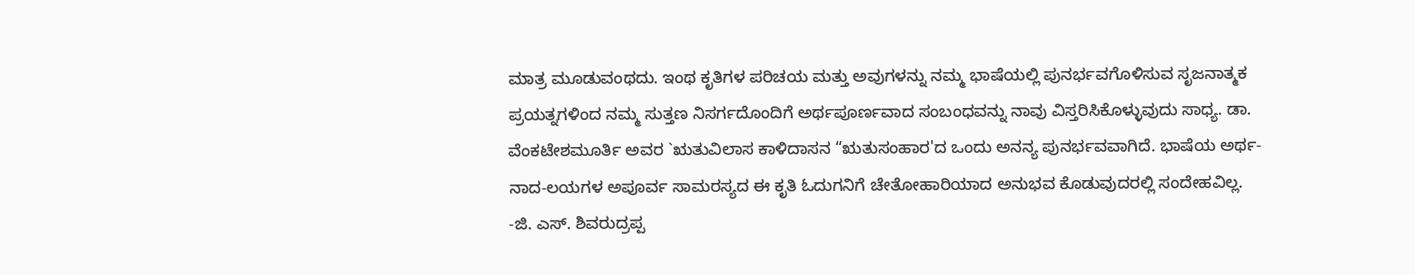ಮಾತ್ರ ಮೂಡುವಂಥದು. ಇಂಥ ಕೃತಿಗಳ ಪರಿಚಯ ಮತ್ತು ಅವುಗಳನ್ನು ನಮ್ಮ ಭಾಷೆಯಲ್ಲಿ ಪುನರ್ಭವಗೊಳಿಸುವ ಸೃಜನಾತ್ಮಕ ಪ್ರಯತ್ನಗಳಿಂದ ನಮ್ಮ ಸುತ್ತಣ ನಿಸರ್ಗದೊಂದಿಗೆ ಅರ್ಥಪೂರ್ಣವಾದ ಸಂಬಂಧವನ್ನು ನಾವು ವಿಸ್ತರಿಸಿಕೊಳ್ಳುವುದು ಸಾಧ್ಯ. ಡಾ. ವೆಂಕಟೇಶಮೂರ್ತಿ ಅವರ `ಋತುವಿಲಾಸ ಕಾಳಿದಾಸನ “ಋತುಸಂಹಾರ'ದ ಒಂದು ಅನನ್ಯ ಪುನರ್ಭವವಾಗಿದೆ. ಭಾಷೆಯ ಅರ್ಥ-ನಾದ-ಲಯಗಳ ಅಪೂರ್ವ ಸಾಮರಸ್ಯದ ಈ ಕೃತಿ ಓದುಗನಿಗೆ ಚೇತೋಹಾರಿಯಾದ ಅನುಭವ ಕೊಡುವುದರಲ್ಲಿ ಸಂದೇಹವಿಲ್ಲ.
-ಜಿ. ಎಸ್. ಶಿವರುದ್ರಪ್ಪ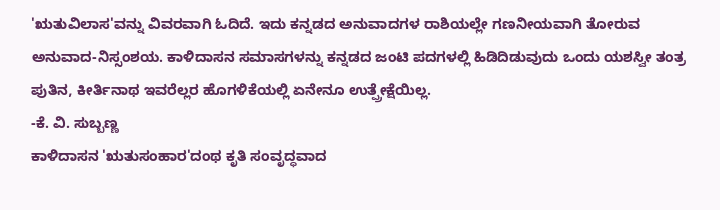'ಋತುವಿಲಾಸ'ವನ್ನು ವಿವರವಾಗಿ ಓದಿದೆ. ಇದು ಕನ್ನಡದ ಅನುವಾದಗಳ ರಾಶಿಯಲ್ಲೇ ಗಣನೀಯವಾಗಿ ತೋರುವ ಅನುವಾದ-ನಿಸ್ಸಂಶಯ. ಕಾಳಿದಾಸನ ಸಮಾಸಗಳನ್ನು ಕನ್ನಡದ ಜಂಟಿ ಪದಗಳಲ್ಲಿ ಹಿಡಿದಿಡುವುದು ಒಂದು ಯಶಸ್ವೀ ತಂತ್ರ ಪುತಿನ, ಕೀರ್ತಿನಾಥ ಇವರೆಲ್ಲರ ಹೊಗಳಿಕೆಯಲ್ಲಿ ಏನೇನೂ ಉತ್ಪ್ರೇಕ್ಷೆಯಿಲ್ಲ.
-ಕೆ. ವಿ. ಸುಬ್ಬಣ್ಣ
ಕಾಳಿದಾಸನ 'ಋತುಸಂಹಾರ'ದಂಥ ಕೃತಿ ಸಂವೃದ್ಧವಾದ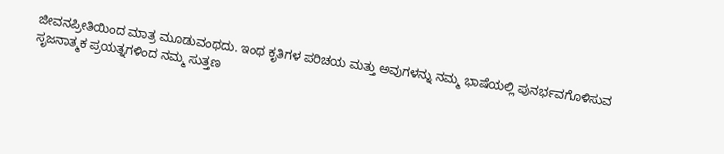ಜೀವನಪ್ರೀತಿಯಿಂದ ಮಾತ್ರ ಮೂಡುವಂಥದು. ಇಂಥ ಕೃತಿಗಳ ಪರಿಚಯ ಮತ್ತು ಅವುಗಳನ್ನು ನಮ್ಮ ಭಾಷೆಯಲ್ಲಿ ಪುನರ್ಭವಗೊಳಿಸುವ ಸೃಜನಾತ್ಮಕ ಪ್ರಯತ್ನಗಳಿಂದ ನಮ್ಮ ಸುತ್ತಣ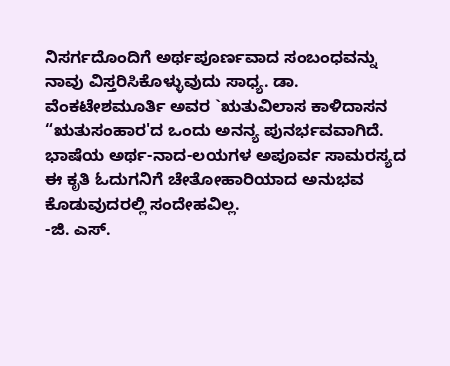ನಿಸರ್ಗದೊಂದಿಗೆ ಅರ್ಥಪೂರ್ಣವಾದ ಸಂಬಂಧವನ್ನು ನಾವು ವಿಸ್ತರಿಸಿಕೊಳ್ಳುವುದು ಸಾಧ್ಯ. ಡಾ. ವೆಂಕಟೇಶಮೂರ್ತಿ ಅವರ `ಋತುವಿಲಾಸ ಕಾಳಿದಾಸನ “ಋತುಸಂಹಾರ'ದ ಒಂದು ಅನನ್ಯ ಪುನರ್ಭವವಾಗಿದೆ. ಭಾಷೆಯ ಅರ್ಥ-ನಾದ-ಲಯಗಳ ಅಪೂರ್ವ ಸಾಮರಸ್ಯದ ಈ ಕೃತಿ ಓದುಗನಿಗೆ ಚೇತೋಹಾರಿಯಾದ ಅನುಭವ ಕೊಡುವುದರಲ್ಲಿ ಸಂದೇಹವಿಲ್ಲ.
-ಜಿ. ಎಸ್.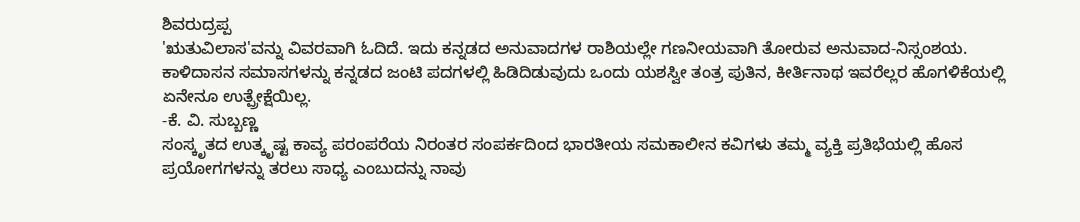ಶಿವರುದ್ರಪ್ಪ
'ಋತುವಿಲಾಸ'ವನ್ನು ವಿವರವಾಗಿ ಓದಿದೆ. ಇದು ಕನ್ನಡದ ಅನುವಾದಗಳ ರಾಶಿಯಲ್ಲೇ ಗಣನೀಯವಾಗಿ ತೋರುವ ಅನುವಾದ-ನಿಸ್ಸಂಶಯ. ಕಾಳಿದಾಸನ ಸಮಾಸಗಳನ್ನು ಕನ್ನಡದ ಜಂಟಿ ಪದಗಳಲ್ಲಿ ಹಿಡಿದಿಡುವುದು ಒಂದು ಯಶಸ್ವೀ ತಂತ್ರ ಪುತಿನ, ಕೀರ್ತಿನಾಥ ಇವರೆಲ್ಲರ ಹೊಗಳಿಕೆಯಲ್ಲಿ ಏನೇನೂ ಉತ್ಪ್ರೇಕ್ಷೆಯಿಲ್ಲ.
-ಕೆ. ವಿ. ಸುಬ್ಬಣ್ಣ
ಸಂಸ್ಕೃತದ ಉತ್ಕೃಷ್ಟ ಕಾವ್ಯ ಪರಂಪರೆಯ ನಿರಂತರ ಸಂಪರ್ಕದಿಂದ ಭಾರತೀಯ ಸಮಕಾಲೀನ ಕವಿಗಳು ತಮ್ಮ ವ್ಯಕ್ತಿ ಪ್ರತಿಭೆಯಲ್ಲಿ ಹೊಸ ಪ್ರಯೋಗಗಳನ್ನು ತರಲು ಸಾಧ್ಯ ಎಂಬುದನ್ನು ನಾವು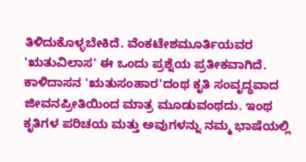ತಿಳಿದುಕೊಳ್ಳಬೇಕಿದೆ. ವೆಂಕಟೇಶಮೂರ್ತಿಯವರ 'ಋತುವಿಲಾಸ' ಈ ಒಂದು ಪ್ರಶ್ನೆಯ ಪ್ರತೀಕವಾಗಿದೆ.
ಕಾಳಿದಾಸನ 'ಋತುಸಂಹಾರ'ದಂಥ ಕೃತಿ ಸಂವೃದ್ಧವಾದ ಜೀವನಪ್ರೀತಿಯಿಂದ ಮಾತ್ರ ಮೂಡುವಂಥದು. ಇಂಥ ಕೃತಿಗಳ ಪರಿಚಯ ಮತ್ತು ಅವುಗಳನ್ನು ನಮ್ಮ ಭಾಷೆಯಲ್ಲಿ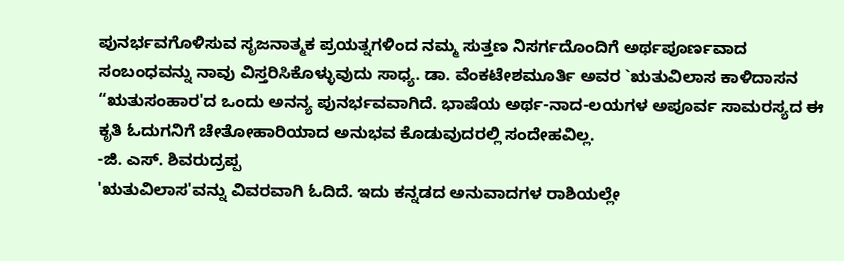ಪುನರ್ಭವಗೊಳಿಸುವ ಸೃಜನಾತ್ಮಕ ಪ್ರಯತ್ನಗಳಿಂದ ನಮ್ಮ ಸುತ್ತಣ ನಿಸರ್ಗದೊಂದಿಗೆ ಅರ್ಥಪೂರ್ಣವಾದ ಸಂಬಂಧವನ್ನು ನಾವು ವಿಸ್ತರಿಸಿಕೊಳ್ಳುವುದು ಸಾಧ್ಯ. ಡಾ. ವೆಂಕಟೇಶಮೂರ್ತಿ ಅವರ `ಋತುವಿಲಾಸ ಕಾಳಿದಾಸನ “ಋತುಸಂಹಾರ'ದ ಒಂದು ಅನನ್ಯ ಪುನರ್ಭವವಾಗಿದೆ. ಭಾಷೆಯ ಅರ್ಥ-ನಾದ-ಲಯಗಳ ಅಪೂರ್ವ ಸಾಮರಸ್ಯದ ಈ ಕೃತಿ ಓದುಗನಿಗೆ ಚೇತೋಹಾರಿಯಾದ ಅನುಭವ ಕೊಡುವುದರಲ್ಲಿ ಸಂದೇಹವಿಲ್ಲ.
-ಜಿ. ಎಸ್. ಶಿವರುದ್ರಪ್ಪ
'ಋತುವಿಲಾಸ'ವನ್ನು ವಿವರವಾಗಿ ಓದಿದೆ. ಇದು ಕನ್ನಡದ ಅನುವಾದಗಳ ರಾಶಿಯಲ್ಲೇ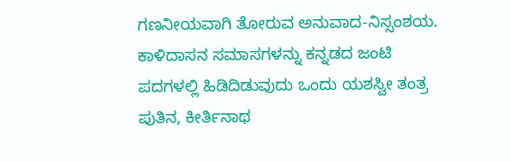ಗಣನೀಯವಾಗಿ ತೋರುವ ಅನುವಾದ-ನಿಸ್ಸಂಶಯ. ಕಾಳಿದಾಸನ ಸಮಾಸಗಳನ್ನು ಕನ್ನಡದ ಜಂಟಿ ಪದಗಳಲ್ಲಿ ಹಿಡಿದಿಡುವುದು ಒಂದು ಯಶಸ್ವೀ ತಂತ್ರ ಪುತಿನ, ಕೀರ್ತಿನಾಥ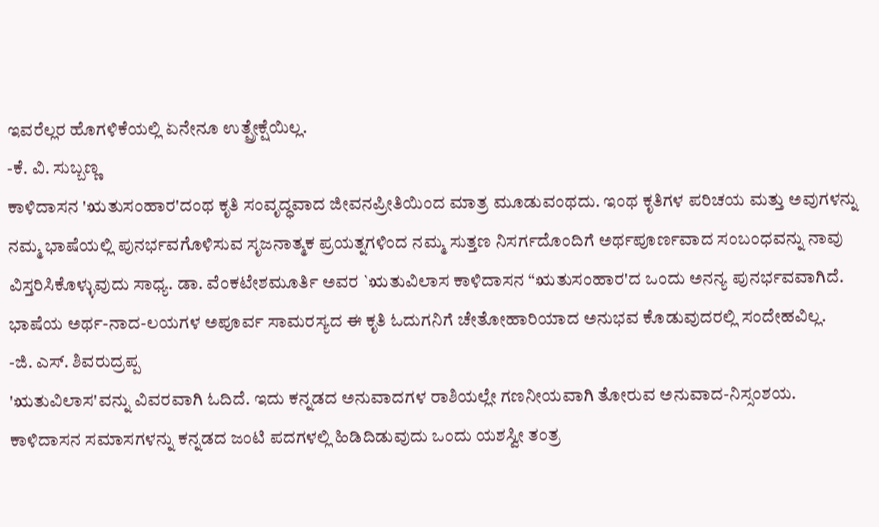ಇವರೆಲ್ಲರ ಹೊಗಳಿಕೆಯಲ್ಲಿ ಏನೇನೂ ಉತ್ಪ್ರೇಕ್ಷೆಯಿಲ್ಲ.
-ಕೆ. ವಿ. ಸುಬ್ಬಣ್ಣ
ಕಾಳಿದಾಸನ 'ಋತುಸಂಹಾರ'ದಂಥ ಕೃತಿ ಸಂವೃದ್ಧವಾದ ಜೀವನಪ್ರೀತಿಯಿಂದ ಮಾತ್ರ ಮೂಡುವಂಥದು. ಇಂಥ ಕೃತಿಗಳ ಪರಿಚಯ ಮತ್ತು ಅವುಗಳನ್ನು ನಮ್ಮ ಭಾಷೆಯಲ್ಲಿ ಪುನರ್ಭವಗೊಳಿಸುವ ಸೃಜನಾತ್ಮಕ ಪ್ರಯತ್ನಗಳಿಂದ ನಮ್ಮ ಸುತ್ತಣ ನಿಸರ್ಗದೊಂದಿಗೆ ಅರ್ಥಪೂರ್ಣವಾದ ಸಂಬಂಧವನ್ನು ನಾವು ವಿಸ್ತರಿಸಿಕೊಳ್ಳುವುದು ಸಾಧ್ಯ. ಡಾ. ವೆಂಕಟೇಶಮೂರ್ತಿ ಅವರ `ಋತುವಿಲಾಸ ಕಾಳಿದಾಸನ “ಋತುಸಂಹಾರ'ದ ಒಂದು ಅನನ್ಯ ಪುನರ್ಭವವಾಗಿದೆ. ಭಾಷೆಯ ಅರ್ಥ-ನಾದ-ಲಯಗಳ ಅಪೂರ್ವ ಸಾಮರಸ್ಯದ ಈ ಕೃತಿ ಓದುಗನಿಗೆ ಚೇತೋಹಾರಿಯಾದ ಅನುಭವ ಕೊಡುವುದರಲ್ಲಿ ಸಂದೇಹವಿಲ್ಲ.
-ಜಿ. ಎಸ್. ಶಿವರುದ್ರಪ್ಪ
'ಋತುವಿಲಾಸ'ವನ್ನು ವಿವರವಾಗಿ ಓದಿದೆ. ಇದು ಕನ್ನಡದ ಅನುವಾದಗಳ ರಾಶಿಯಲ್ಲೇ ಗಣನೀಯವಾಗಿ ತೋರುವ ಅನುವಾದ-ನಿಸ್ಸಂಶಯ. ಕಾಳಿದಾಸನ ಸಮಾಸಗಳನ್ನು ಕನ್ನಡದ ಜಂಟಿ ಪದಗಳಲ್ಲಿ ಹಿಡಿದಿಡುವುದು ಒಂದು ಯಶಸ್ವೀ ತಂತ್ರ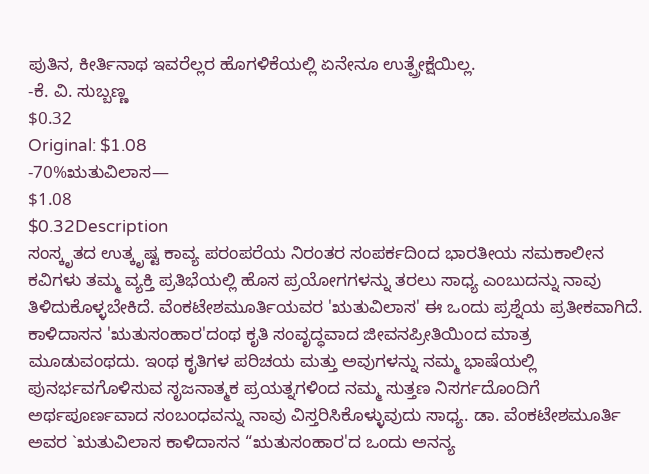ಪುತಿನ, ಕೀರ್ತಿನಾಥ ಇವರೆಲ್ಲರ ಹೊಗಳಿಕೆಯಲ್ಲಿ ಏನೇನೂ ಉತ್ಪ್ರೇಕ್ಷೆಯಿಲ್ಲ.
-ಕೆ. ವಿ. ಸುಬ್ಬಣ್ಣ
$0.32
Original: $1.08
-70%ಋತುವಿಲಾಸ—
$1.08
$0.32Description
ಸಂಸ್ಕೃತದ ಉತ್ಕೃಷ್ಟ ಕಾವ್ಯ ಪರಂಪರೆಯ ನಿರಂತರ ಸಂಪರ್ಕದಿಂದ ಭಾರತೀಯ ಸಮಕಾಲೀನ ಕವಿಗಳು ತಮ್ಮ ವ್ಯಕ್ತಿ ಪ್ರತಿಭೆಯಲ್ಲಿ ಹೊಸ ಪ್ರಯೋಗಗಳನ್ನು ತರಲು ಸಾಧ್ಯ ಎಂಬುದನ್ನು ನಾವು ತಿಳಿದುಕೊಳ್ಳಬೇಕಿದೆ. ವೆಂಕಟೇಶಮೂರ್ತಿಯವರ 'ಋತುವಿಲಾಸ' ಈ ಒಂದು ಪ್ರಶ್ನೆಯ ಪ್ರತೀಕವಾಗಿದೆ.
ಕಾಳಿದಾಸನ 'ಋತುಸಂಹಾರ'ದಂಥ ಕೃತಿ ಸಂವೃದ್ಧವಾದ ಜೀವನಪ್ರೀತಿಯಿಂದ ಮಾತ್ರ ಮೂಡುವಂಥದು. ಇಂಥ ಕೃತಿಗಳ ಪರಿಚಯ ಮತ್ತು ಅವುಗಳನ್ನು ನಮ್ಮ ಭಾಷೆಯಲ್ಲಿ ಪುನರ್ಭವಗೊಳಿಸುವ ಸೃಜನಾತ್ಮಕ ಪ್ರಯತ್ನಗಳಿಂದ ನಮ್ಮ ಸುತ್ತಣ ನಿಸರ್ಗದೊಂದಿಗೆ ಅರ್ಥಪೂರ್ಣವಾದ ಸಂಬಂಧವನ್ನು ನಾವು ವಿಸ್ತರಿಸಿಕೊಳ್ಳುವುದು ಸಾಧ್ಯ. ಡಾ. ವೆಂಕಟೇಶಮೂರ್ತಿ ಅವರ `ಋತುವಿಲಾಸ ಕಾಳಿದಾಸನ “ಋತುಸಂಹಾರ'ದ ಒಂದು ಅನನ್ಯ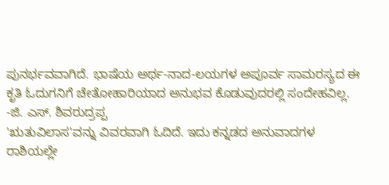ಪುನರ್ಭವವಾಗಿದೆ. ಭಾಷೆಯ ಅರ್ಥ-ನಾದ-ಲಯಗಳ ಅಪೂರ್ವ ಸಾಮರಸ್ಯದ ಈ ಕೃತಿ ಓದುಗನಿಗೆ ಚೇತೋಹಾರಿಯಾದ ಅನುಭವ ಕೊಡುವುದರಲ್ಲಿ ಸಂದೇಹವಿಲ್ಲ.
-ಜಿ. ಎಸ್. ಶಿವರುದ್ರಪ್ಪ
'ಋತುವಿಲಾಸ'ವನ್ನು ವಿವರವಾಗಿ ಓದಿದೆ. ಇದು ಕನ್ನಡದ ಅನುವಾದಗಳ ರಾಶಿಯಲ್ಲೇ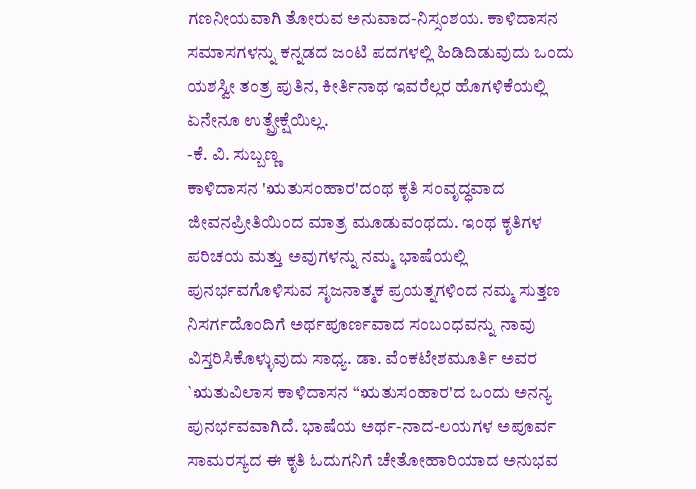ಗಣನೀಯವಾಗಿ ತೋರುವ ಅನುವಾದ-ನಿಸ್ಸಂಶಯ. ಕಾಳಿದಾಸನ ಸಮಾಸಗಳನ್ನು ಕನ್ನಡದ ಜಂಟಿ ಪದಗಳಲ್ಲಿ ಹಿಡಿದಿಡುವುದು ಒಂದು ಯಶಸ್ವೀ ತಂತ್ರ ಪುತಿನ, ಕೀರ್ತಿನಾಥ ಇವರೆಲ್ಲರ ಹೊಗಳಿಕೆಯಲ್ಲಿ ಏನೇನೂ ಉತ್ಪ್ರೇಕ್ಷೆಯಿಲ್ಲ.
-ಕೆ. ವಿ. ಸುಬ್ಬಣ್ಣ
ಕಾಳಿದಾಸನ 'ಋತುಸಂಹಾರ'ದಂಥ ಕೃತಿ ಸಂವೃದ್ಧವಾದ ಜೀವನಪ್ರೀತಿಯಿಂದ ಮಾತ್ರ ಮೂಡುವಂಥದು. ಇಂಥ ಕೃತಿಗಳ ಪರಿಚಯ ಮತ್ತು ಅವುಗಳನ್ನು ನಮ್ಮ ಭಾಷೆಯಲ್ಲಿ ಪುನರ್ಭವಗೊಳಿಸುವ ಸೃಜನಾತ್ಮಕ ಪ್ರಯತ್ನಗಳಿಂದ ನಮ್ಮ ಸುತ್ತಣ ನಿಸರ್ಗದೊಂದಿಗೆ ಅರ್ಥಪೂರ್ಣವಾದ ಸಂಬಂಧವನ್ನು ನಾವು ವಿಸ್ತರಿಸಿಕೊಳ್ಳುವುದು ಸಾಧ್ಯ. ಡಾ. ವೆಂಕಟೇಶಮೂರ್ತಿ ಅವರ `ಋತುವಿಲಾಸ ಕಾಳಿದಾಸನ “ಋತುಸಂಹಾರ'ದ ಒಂದು ಅನನ್ಯ ಪುನರ್ಭವವಾಗಿದೆ. ಭಾಷೆಯ ಅರ್ಥ-ನಾದ-ಲಯಗಳ ಅಪೂರ್ವ ಸಾಮರಸ್ಯದ ಈ ಕೃತಿ ಓದುಗನಿಗೆ ಚೇತೋಹಾರಿಯಾದ ಅನುಭವ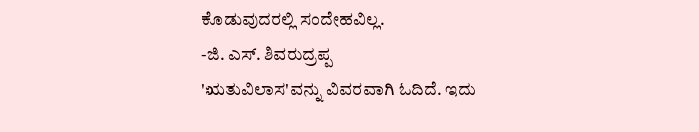ಕೊಡುವುದರಲ್ಲಿ ಸಂದೇಹವಿಲ್ಲ.
-ಜಿ. ಎಸ್. ಶಿವರುದ್ರಪ್ಪ
'ಋತುವಿಲಾಸ'ವನ್ನು ವಿವರವಾಗಿ ಓದಿದೆ. ಇದು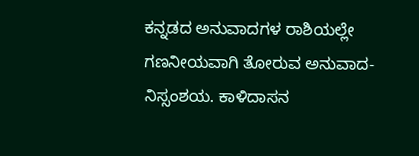ಕನ್ನಡದ ಅನುವಾದಗಳ ರಾಶಿಯಲ್ಲೇ ಗಣನೀಯವಾಗಿ ತೋರುವ ಅನುವಾದ-ನಿಸ್ಸಂಶಯ. ಕಾಳಿದಾಸನ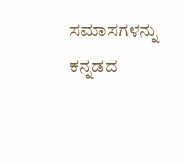ಸಮಾಸಗಳನ್ನು ಕನ್ನಡದ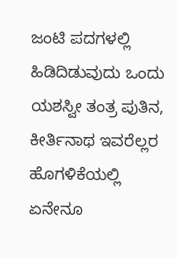ಜಂಟಿ ಪದಗಳಲ್ಲಿ ಹಿಡಿದಿಡುವುದು ಒಂದು ಯಶಸ್ವೀ ತಂತ್ರ ಪುತಿನ, ಕೀರ್ತಿನಾಥ ಇವರೆಲ್ಲರ ಹೊಗಳಿಕೆಯಲ್ಲಿ ಏನೇನೂ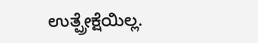ಉತ್ಪ್ರೇಕ್ಷೆಯಿಲ್ಲ.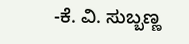-ಕೆ. ವಿ. ಸುಬ್ಬಣ್ಣ